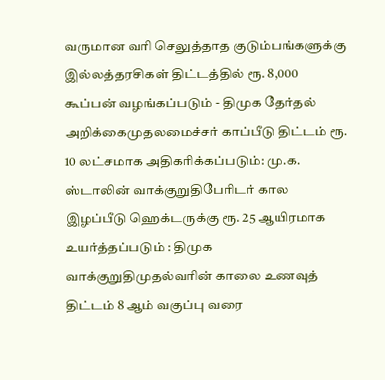வருமான வரி செலுத்தாத குடும்பங்களுக்கு இல்லத்தரசிகள் திட்டத்தில் ரூ. 8,000 கூப்பன் வழங்கப்படும் - திமுக தேர்தல் அறிக்கைமுதலமைச்சர் காப்பீடு திட்டம் ரூ. 10 லட்சமாக அதிகரிக்கப்படும்: மு.க. ஸ்டாலின் வாக்குறுதிபேரிடர் கால இழப்பீடு ஹெக்டருக்கு ரூ. 25 ஆயிரமாக உயர்த்தப்படும் : திமுக வாக்குறுதிமுதல்வரின் காலை உணவுத் திட்டம் 8 ஆம் வகுப்பு வரை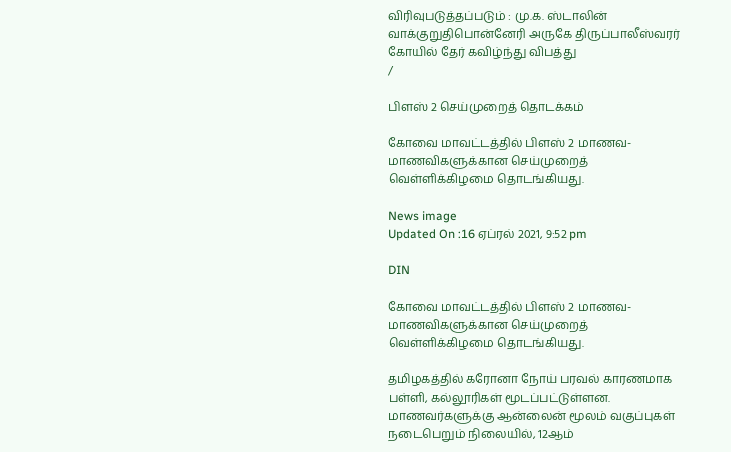விரிவுபடுத்தப்படும் : மு.க. ஸ்டாலின் வாக்குறுதிபொன்னேரி அருகே திருப்பாலீஸ்வரர் கோயில் தேர் கவிழ்ந்து விபத்து
/

பிளஸ் 2 செய்முறைத் தொடக்கம்

கோவை மாவட்டத்தில் பிளஸ் 2 மாணவ-மாணவிகளுக்கான செய்முறைத் வெள்ளிக்கிழமை தொடங்கியது.

News image
Updated On :16 ஏப்ரல் 2021, 9:52 pm

DIN

கோவை மாவட்டத்தில் பிளஸ் 2 மாணவ-மாணவிகளுக்கான செய்முறைத் வெள்ளிக்கிழமை தொடங்கியது.

தமிழகத்தில் கரோனா நோய் பரவல் காரணமாக பள்ளி, கல்லூரிகள் மூடப்பட்டுள்ளன. மாணவர்களுக்கு ஆன்லைன் மூலம் வகுப்புகள் நடைபெறும் நிலையில், 12ஆம்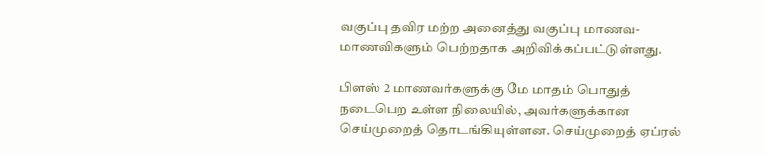வகுப்பு தவிர மற்ற அனைத்து வகுப்பு மாணவ-மாணவிகளும் பெற்றதாக அறிவிக்கப்பட்டுள்ளது.

பிளஸ் 2 மாணவர்களுக்கு மே மாதம் பொதுத் நடைபெற உள்ள நிலையில், அவர்களுக்கான செய்முறைத் தொடங்கியுள்ளன. செய்முறைத் ஏப்ரல்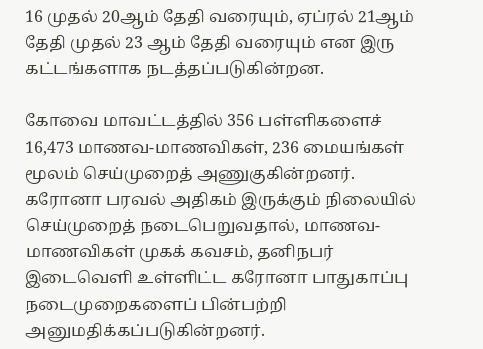16 முதல் 20ஆம் தேதி வரையும், ஏப்ரல் 21ஆம் தேதி முதல் 23 ஆம் தேதி வரையும் என இரு கட்டங்களாக நடத்தப்படுகின்றன.

கோவை மாவட்டத்தில் 356 பள்ளிகளைச் 16,473 மாணவ-மாணவிகள், 236 மையங்கள் மூலம் செய்முறைத் அணுகுகின்றனர். கரோனா பரவல் அதிகம் இருக்கும் நிலையில் செய்முறைத் நடைபெறுவதால், மாணவ-மாணவிகள் முகக் கவசம், தனிநபர் இடைவெளி உள்ளிட்ட கரோனா பாதுகாப்பு நடைமுறைகளைப் பின்பற்றி அனுமதிக்கப்படுகின்றனர்.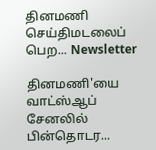தினமணி செய்திமடலைப் பெற... Newsletter

தினமணி'யை வாட்ஸ்ஆப் சேனலில் பின்தொடர...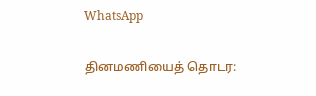WhatsApp

தினமணியைத் தொடர: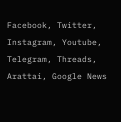Facebook, Twitter, Instagram, Youtube, Telegram, Threads, Arattai, Google News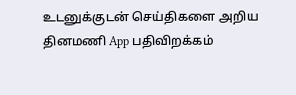உடனுக்குடன் செய்திகளை அறிய தினமணி App பதிவிறக்கம்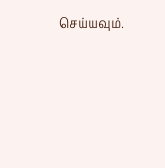செய்யவும்.